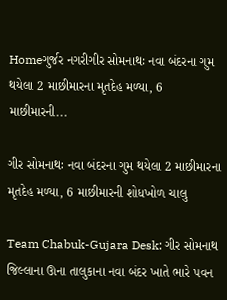Homeગુર્જર નગરીગીર સોમનાથઃ નવા બંદરના ગુમ થયેલા 2 માછીમારના મૃતદેહ મળ્યા, 6 માછીમારની...

ગીર સોમનાથઃ નવા બંદરના ગુમ થયેલા 2 માછીમારના મૃતદેહ મળ્યા, 6 માછીમારની શોધખોળ ચાલુ

Team Chabuk-Gujara Desk: ગીર સોમનાથ જિલ્લાના ઊના તાલુકાના નવા બંદર ખાતે ભારે પવન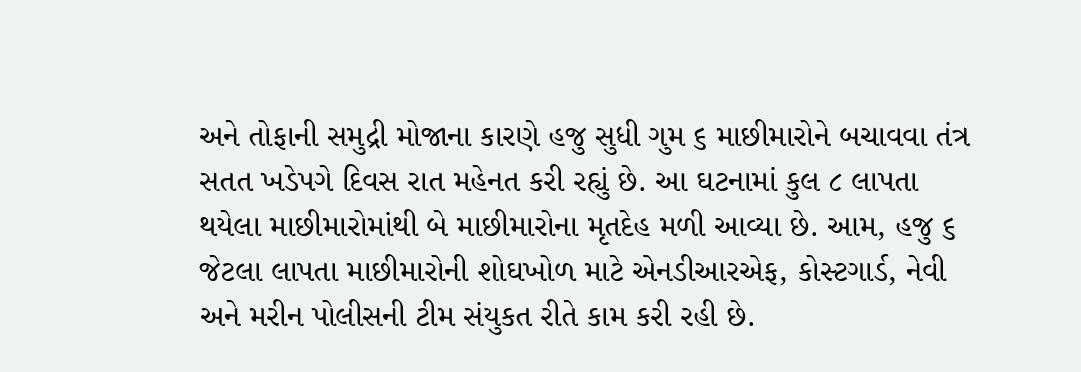અને તોફાની સમુદ્રી મોજાના કારણે હજુ સુધી ગુમ ૬ માછીમારોને બચાવવા તંત્ર સતત ખડેપગે દિવસ રાત મહેનત કરી રહ્યું છે. આ ઘટનામાં કુલ ૮ લાપતા થયેલા માછીમારોમાંથી બે માછીમારોના મૃતદેહ મળી આવ્યા છે. આમ, હજુ ૬ જેટલા લાપતા માછીમારોની શોઘખોળ માટે એનડીઆરએફ, કોસ્‍ટગાર્ડ, નેવી અને મરીન પોલીસની ટીમ સંયુકત રીતે કામ કરી રહી છે.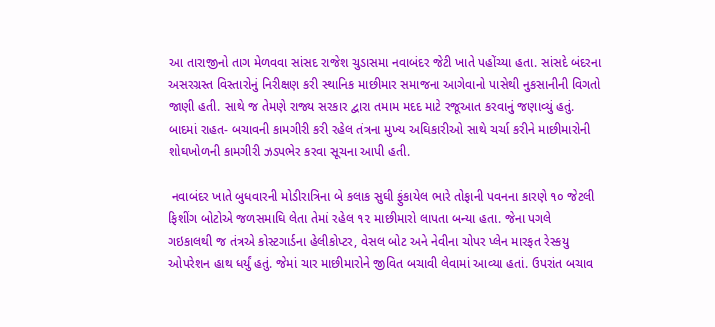આ તારાજીનો તાગ મેળવવા સાંસદ રાજેશ ચુડાસમા નવાબંદર જેટી ખાતે પહોંચ્યા હતા. સાંસદે બંદરના અસરગ્રસ્‍ત વિસ્‍તારોનું નિરીક્ષણ કરી સ્થાનિક માછીમાર સમાજના આગેવાનો પાસેથી નુકસાનીની વિગતો જાણી હતી. સાથે જ તેમણે રાજ્ય સરકાર દ્વારા તમામ મદદ માટે રજૂઆત કરવાનું જણાવ્યું હતું.  બાદમાં રાહત- બચાવની કામગીરી કરી રહેલ તંત્રના મુખ્‍ય અઘિકારીઓ સાથે ચર્ચા કરીને માછીમારોની શોઘખોળની કામગીરી ઝડપભેર કરવા સૂચના આપી હતી.

 નવાબંદર ખાતે બુધવારની મોડીરાત્રિના બે કલાક સુઘી ફુંકાયેલ ભારે તોફાની પવનના કારણે ૧૦ જેટલી ફિશીંગ બોટોએ જળસમાઘિ લેતા તેમાં રહેલ ૧૨ માછીમારો લાપતા બન્‍યા હતા. જેના પગલે  ગઇકાલથી જ તંત્રએ કોસ્‍ટગાર્ડના હેલીકોપ્‍ટર, વેસલ બોટ અને નેવીના ચોપર પ્‍લેન મારફત રેસ્‍કયુ ઓપરેશન હાથ ધર્યું હતું. જેમાં ચાર માછીમારોને જીવિત બચાવી લેવામાં આવ્યા હતાં. ઉપરાંત બચાવ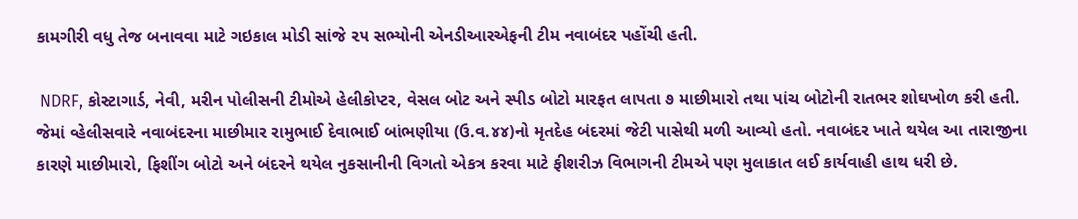કામગીરી વધુ તેજ બનાવવા માટે ગઇકાલ મોડી સાંજે ૨૫ સભ્‍યોની એનડીઆરએફની ટીમ નવાબંદર પહોંચી હતી.

 NDRF, કોસ્‍ટાગાર્ડ, નેવી, મરીન પોલીસની ટીમોએ હેલીકોપ્‍ટર, વેસલ બોટ અને સ્પીડ બોટો મારફત લાપતા ૭ માછીમારો તથા પાંચ બોટોની રાતભર શોઘખોળ કરી હતી. જેમાં વ્‍હેલીસવારે નવાબંદરના માછીમાર રામુભાઈ દેવાભાઈ બાંભણીયા (ઉ.વ.૪૪)નો મૃતદેહ બંદરમાં જેટી પાસેથી મળી આવ્યો હતો. નવાબંદર ખાતે થયેલ આ તારાજીના કારણે માછીમારો, ફિશીંગ બોટો અને બંદરને થયેલ નુકસાનીની વિગતો એકત્ર કરવા માટે ફીશરીઝ વિભાગની ટીમએ પણ મુલાકાત લઈ કાર્યવાહી હાથ ધરી છે.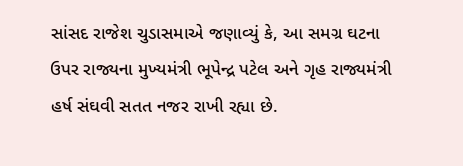સાંસદ રાજેશ ચુડાસમાએ જણાવ્યું કે, આ સમગ્ર ઘટના ઉપર રાજ્યના મુખ્યમંત્રી ભૂપેન્દ્ર પટેલ અને ગૃહ રાજ્યમંત્રી હર્ષ સંઘવી સતત નજર રાખી રહ્યા છે.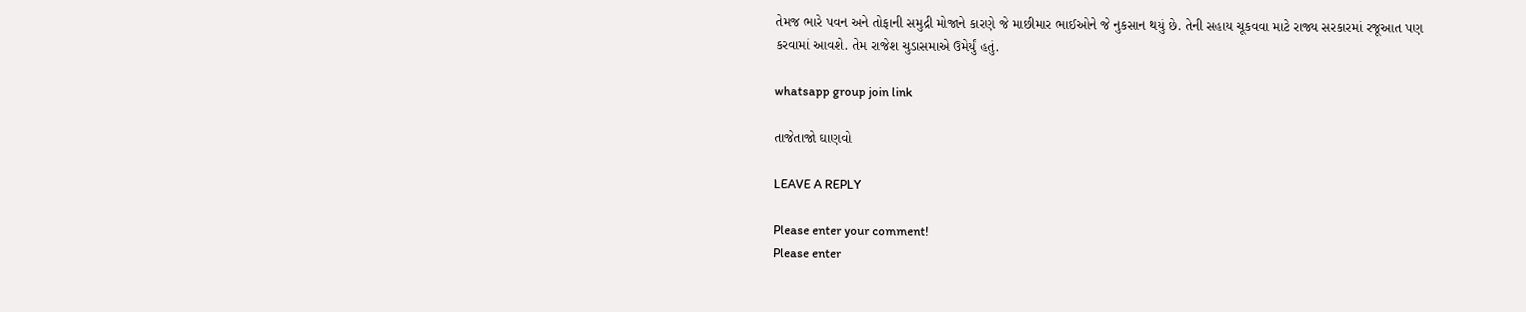તેમજ ભારે પવન અને તોફાની સમુદ્રી મોજાને કારણે જે માછીમાર ભાઈઓને જે નુકસાન થયું છે. તેની સહાય ચૂકવવા માટે રાજ્ય સરકારમાં રજૂઆત પણ કરવામાં આવશે. તેમ રાજેશ ચુડાસમાએ ઉમેર્યું હતું.

whatsapp group join link

તાજેતાજો ઘાણવો

LEAVE A REPLY

Please enter your comment!
Please enter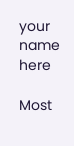your name here

Most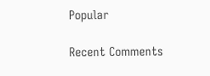Popular

Recent Comments